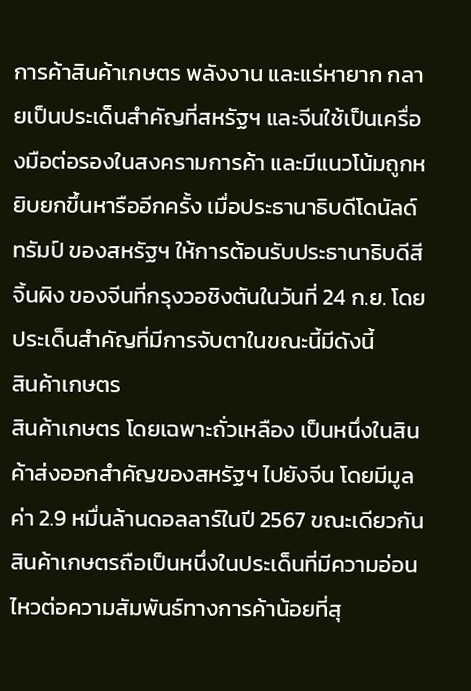การค้าสินค้าเกษตร พลังงาน และแร่หายาก กลายเป็นประเด็นสำคัญที่สหรัฐฯ และจีนใช้เป็นเครื่องมือต่อรองในสงครามการค้า และมีแนวโน้มถูกหยิบยกขึ้นหารืออีกครั้ง เมื่อประธานาธิบดีโดนัลด์ ทรัมป์ ของสหรัฐฯ ให้การต้อนรับประธานาธิบดีสี จิ้นผิง ของจีนที่กรุงวอชิงตันในวันที่ 24 ก.ย. โดยประเด็นสำคัญที่มีการจับตาในขณะนี้มีดังนี้
สินค้าเกษตร
สินค้าเกษตร โดยเฉพาะถั่วเหลือง เป็นหนึ่งในสินค้าส่งออกสำคัญของสหรัฐฯ ไปยังจีน โดยมีมูลค่า 2.9 หมื่นล้านดอลลาร์ในปี 2567 ขณะเดียวกัน สินค้าเกษตรถือเป็นหนึ่งในประเด็นที่มีความอ่อนไหวต่อความสัมพันธ์ทางการค้าน้อยที่สุ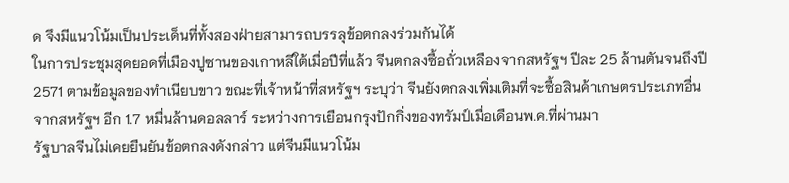ด จึงมีแนวโน้มเป็นประเด็นที่ทั้งสองฝ่ายสามารถบรรลุข้อตกลงร่วมกันได้
ในการประชุมสุดยอดที่เมืองปูซานของเกาหลีใต้เมื่อปีที่แล้ว จีนตกลงซื้อถั่วเหลืองจากสหรัฐฯ ปีละ 25 ล้านตันจนถึงปี 2571 ตามข้อมูลของทำเนียบขาว ขณะที่เจ้าหน้าที่สหรัฐฯ ระบุว่า จีนยังตกลงเพิ่มเติมที่จะซื้อสินค้าเกษตรประเภทอื่นจากสหรัฐฯ อีก 1.7 หมื่นล้านดอลลาร์ ระหว่างการเยือนกรุงปักกิ่งของทรัมป์เมื่อเดือนพ.ค.ที่ผ่านมา
รัฐบาลจีนไม่เคยยืนยันข้อตกลงดังกล่าว แต่จีนมีแนวโน้ม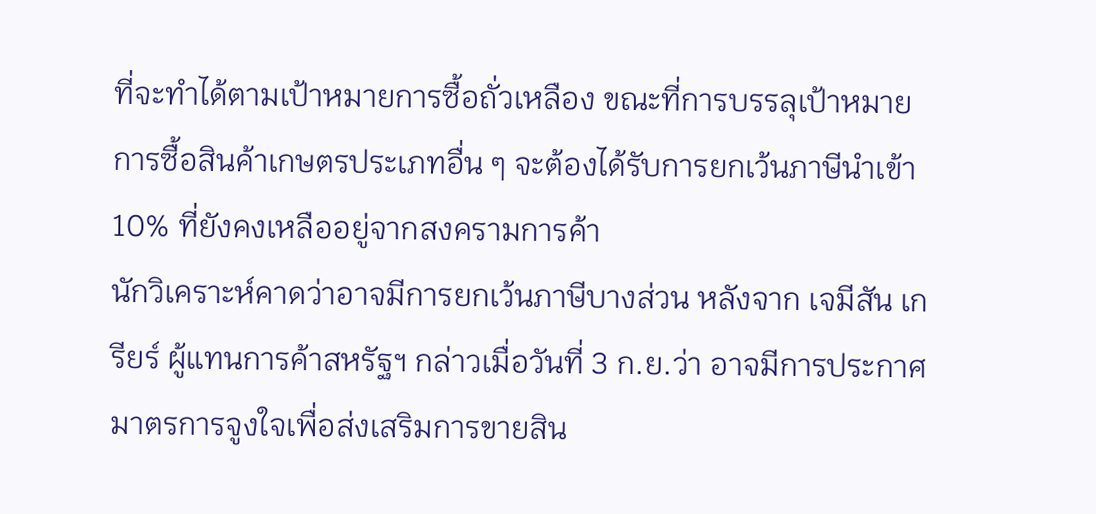ที่จะทำได้ตามเป้าหมายการซื้อถั่วเหลือง ขณะที่การบรรลุเป้าหมายการซื้อสินค้าเกษตรประเภทอื่น ๆ จะต้องได้รับการยกเว้นภาษีนำเข้า 10% ที่ยังคงเหลืออยู่จากสงครามการค้า
นักวิเคราะห์คาดว่าอาจมีการยกเว้นภาษีบางส่วน หลังจาก เจมีสัน เกรียร์ ผู้แทนการค้าสหรัฐฯ กล่าวเมื่อวันที่ 3 ก.ย.ว่า อาจมีการประกาศมาตรการจูงใจเพื่อส่งเสริมการขายสิน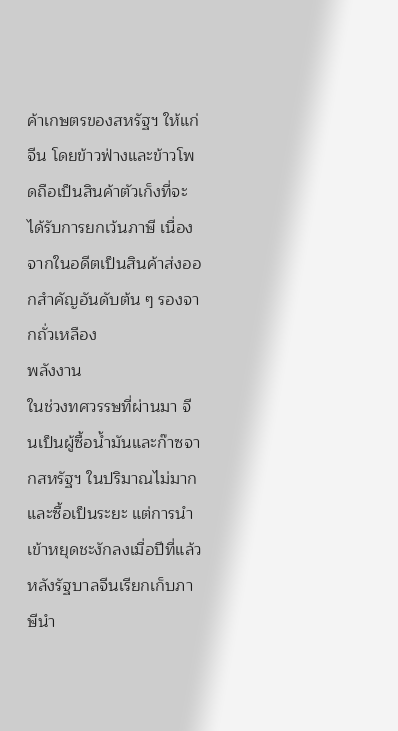ค้าเกษตรของสหรัฐฯ ให้แก่จีน โดยข้าวฟ่างและข้าวโพดถือเป็นสินค้าตัวเก็งที่จะได้รับการยกเว้นภาษี เนื่องจากในอดีตเป็นสินค้าส่งออกสำคัญอันดับต้น ๆ รองจากถั่วเหลือง
พลังงาน
ในช่วงทศวรรษที่ผ่านมา จีนเป็นผู้ซื้อน้ำมันและก๊าซจากสหรัฐฯ ในปริมาณไม่มากและซื้อเป็นระยะ แต่การนำเข้าหยุดชะงักลงเมื่อปีที่แล้ว หลังรัฐบาลจีนเรียกเก็บภาษีนำ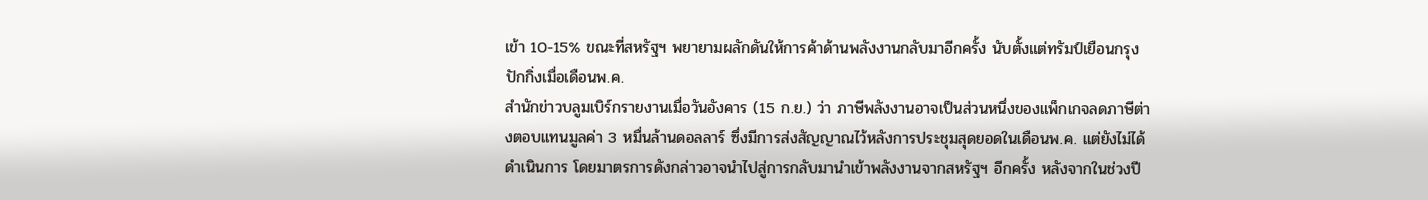เข้า 10-15% ขณะที่สหรัฐฯ พยายามผลักดันให้การค้าด้านพลังงานกลับมาอีกครั้ง นับตั้งแต่ทรัมป์เยือนกรุงปักกิ่งเมื่อเดือนพ.ค.
สำนักข่าวบลูมเบิร์กรายงานเมื่อวันอังคาร (15 ก.ย.) ว่า ภาษีพลังงานอาจเป็นส่วนหนึ่งของแพ็กเกจลดภาษีต่างตอบแทนมูลค่า 3 หมื่นล้านดอลลาร์ ซึ่งมีการส่งสัญญาณไว้หลังการประชุมสุดยอดในเดือนพ.ค. แต่ยังไม่ได้ดำเนินการ โดยมาตรการดังกล่าวอาจนำไปสู่การกลับมานำเข้าพลังงานจากสหรัฐฯ อีกครั้ง หลังจากในช่วงปี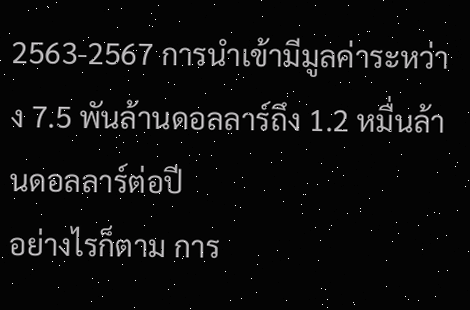2563-2567 การนำเข้ามีมูลค่าระหว่าง 7.5 พันล้านดอลลาร์ถึง 1.2 หมื่นล้านดอลลาร์ต่อปี
อย่างไรก็ตาม การ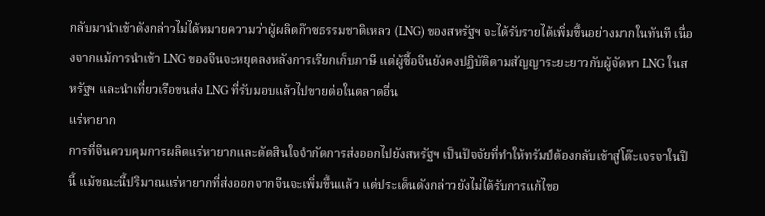กลับมานำเข้าดังกล่าวไม่ได้หมายความว่าผู้ผลิตก๊าซธรรมชาติเหลว (LNG) ของสหรัฐฯ จะได้รับรายได้เพิ่มขึ้นอย่างมากในทันที เนื่องจากแม้การนำเข้า LNG ของจีนจะหยุดลงหลังการเรียกเก็บภาษี แต่ผู้ซื้อจีนยังคงปฏิบัติตามสัญญาระยะยาวกับผู้จัดหา LNG ในสหรัฐฯ และนำเที่ยวเรือขนส่ง LNG ที่รับมอบแล้วไปขายต่อในตลาดอื่น
แร่หายาก
การที่จีนควบคุมการผลิตแร่หายากและตัดสินใจจำกัดการส่งออกไปยังสหรัฐฯ เป็นปัจจัยที่ทำให้ทรัมป์ต้องกลับเข้าสู่โต๊ะเจรจาในปีนี้ แม้ขณะนี้ปริมาณแร่หายากที่ส่งออกจากจีนจะเพิ่มขึ้นแล้ว แต่ประเด็นดังกล่าวยังไม่ได้รับการแก้ไขอ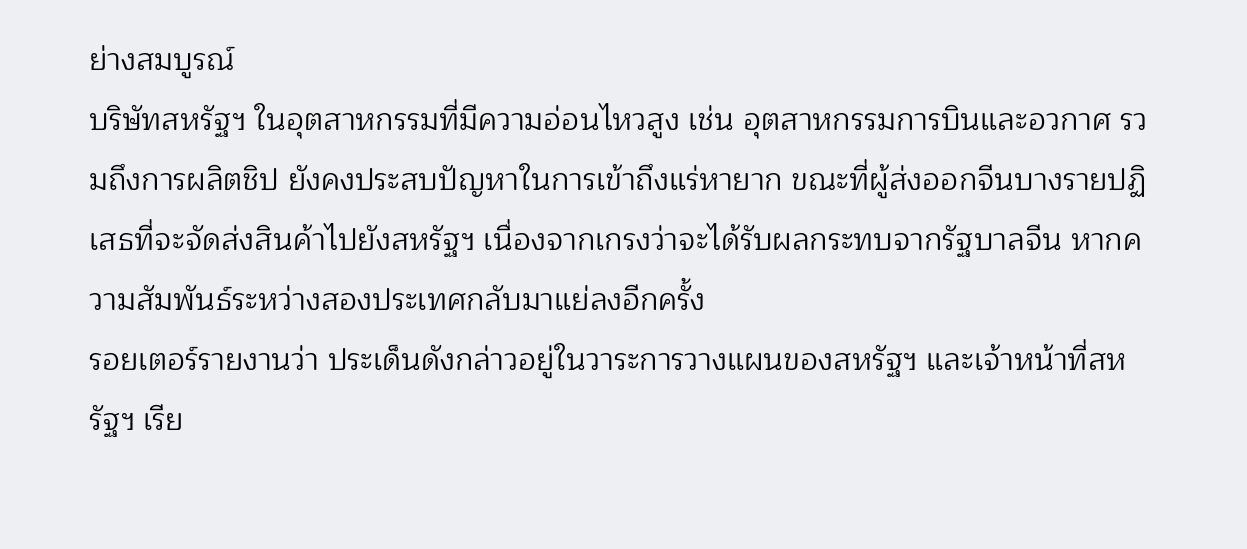ย่างสมบูรณ์
บริษัทสหรัฐฯ ในอุตสาหกรรมที่มีความอ่อนไหวสูง เช่น อุตสาหกรรมการบินและอวกาศ รวมถึงการผลิตชิป ยังคงประสบปัญหาในการเข้าถึงแร่หายาก ขณะที่ผู้ส่งออกจีนบางรายปฏิเสธที่จะจัดส่งสินค้าไปยังสหรัฐฯ เนื่องจากเกรงว่าจะได้รับผลกระทบจากรัฐบาลจีน หากความสัมพันธ์ระหว่างสองประเทศกลับมาแย่ลงอีกครั้ง
รอยเตอร์รายงานว่า ประเด็นดังกล่าวอยู่ในวาระการวางแผนของสหรัฐฯ และเจ้าหน้าที่สหรัฐฯ เรีย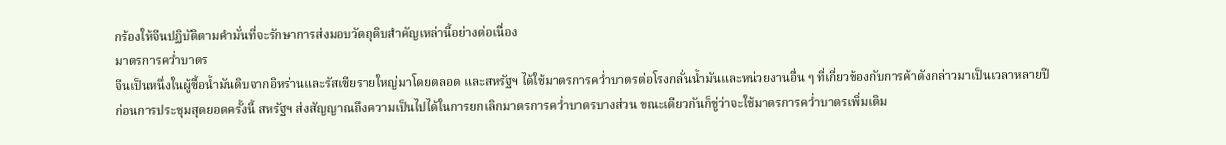กร้องให้จีนปฏิบัติตามคำมั่นที่จะรักษาการส่งมอบวัตถุดิบสำคัญเหล่านี้อย่างต่อเนื่อง
มาตรการคว่ำบาตร
จีนเป็นหนึ่งในผู้ซื้อน้ำมันดิบจากอิหร่านและรัสเซียรายใหญ่มาโดยตลอด และสหรัฐฯ ได้ใช้มาตรการคว่ำบาตรต่อโรงกลั่นน้ำมันและหน่วยงานอื่น ๆ ที่เกี่ยวข้องกับการค้าดังกล่าวมาเป็นเวลาหลายปี
ก่อนการประชุมสุดยอดครั้งนี้ สหรัฐฯ ส่งสัญญาณถึงความเป็นไปได้ในการยกเลิกมาตรการคว่ำบาตรบางส่วน ขณะเดียวกันก็ขู่ว่าจะใช้มาตรการคว่ำบาตรเพิ่มเติม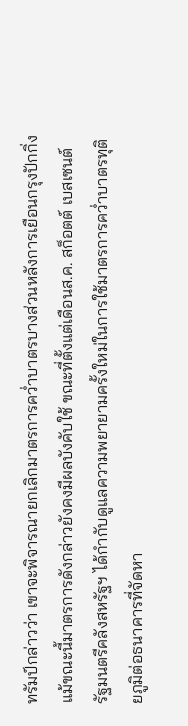ทรัมป์กล่าวว่า เขาจะพิจารณายกเลิกมาตรการคว่ำบาตรบางส่วนหลังการเยือนกรุงปักกิ่ง แม้ขณะนี้มาตรการดังกล่าวยังคงมีผลบังคับใช้ ขณะที่ตั้งแต่เดือนส.ค. สก็อตต์ เบสเซนต์ รัฐมนตรีคลังสหรัฐฯ ได้กำกับดูแลความพยายามครั้งใหม่ในการใช้มาตรการคว่ำบาตรทุติยภูมิต่อธนาคารที่จัดหา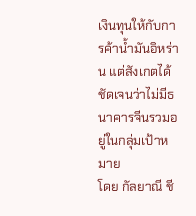เงินทุนให้กับการค้าน้ำมันอิหร่าน แต่สังเกตได้ชัดเจนว่าไม่มีธนาคารจีนรวมอยู่ในกลุ่มเป้าหมาย
โดย กัลยาณี ชี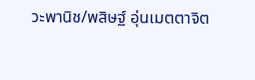วะพานิช/พสิษฐ์ อุ่นเมตตาจิต